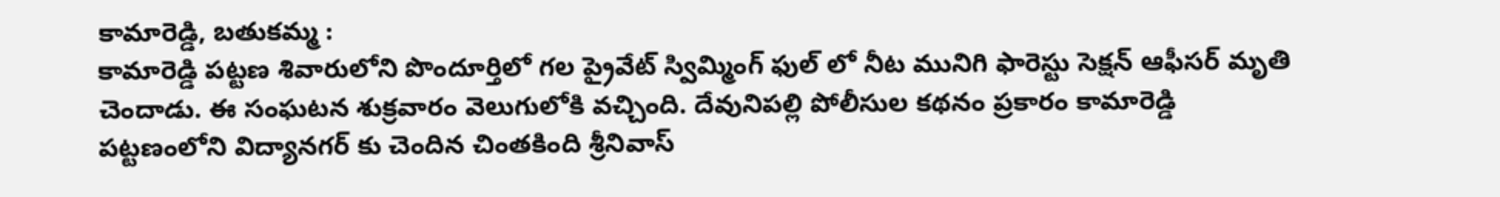కామారెడ్డి, బతుకమ్మ :
కామారెడ్డి పట్టణ శివారులోని పొందూర్తిలో గల ప్రైవేట్ స్విమ్మింగ్ ఫుల్ లో నీట మునిగి ఫారెస్టు సెక్షన్ ఆఫీసర్ మృతి చెందాడు. ఈ సంఘటన శుక్రవారం వెలుగులోకి వచ్చింది. దేవునిపల్లి పోలీసుల కథనం ప్రకారం కామారెడ్డి పట్టణంలోని విద్యానగర్ కు చెందిన చింతకింది శ్రీనివాస్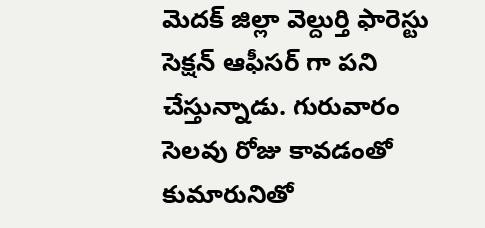మెదక్ జిల్లా వెల్దుర్తి ఫారెస్టు సెక్షన్ ఆఫీసర్ గా పని చేస్తున్నాడు. గురువారం సెలవు రోజు కావడంతో కుమారునితో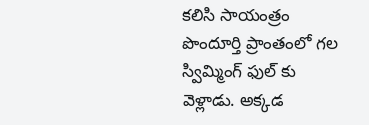కలిసి సాయంత్రం పొందూర్తి ప్రాంతంలో గల స్విమ్మింగ్ ఫుల్ కు వెళ్లాడు. అక్కడ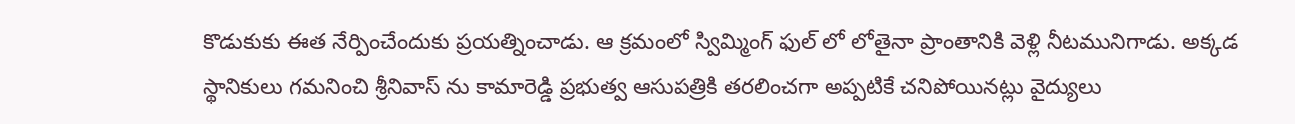కొడుకుకు ఈత నేర్పించేందుకు ప్రయత్నించాడు. ఆ క్రమంలో స్విమ్మింగ్ ఫుల్ లో లోతైనా ప్రాంతానికి వెళ్లి నీటమునిగాడు. అక్కడ స్థానికులు గమనించి శ్రీనివాస్ ను కామారెడ్డి ప్రభుత్వ ఆసుపత్రికి తరలించగా అప్పటికే చనిపోయినట్లు వైద్యులు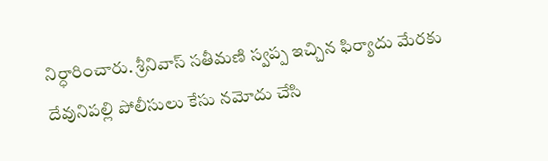నిర్ధారించారు. శ్రీనివాస్ సతీమణి స్వప్ప ఇచ్చిన ఫిర్యాదు మేరకు దేవునిపల్లి పోలీసులు కేసు నమోదు చేసి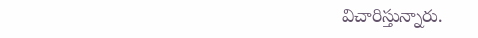విచారిస్తున్నారు.